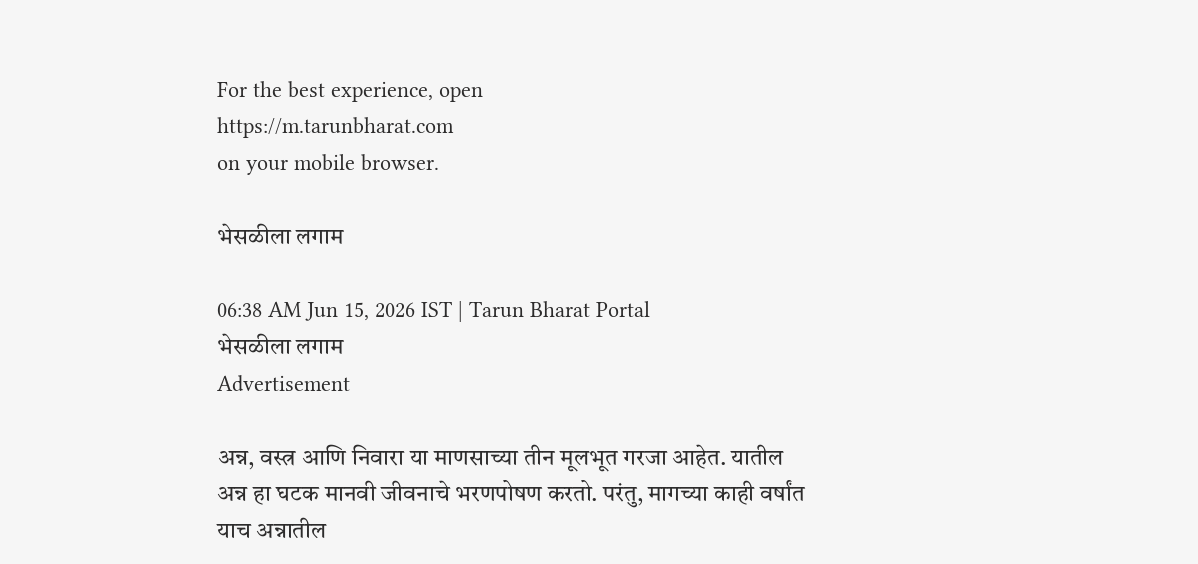For the best experience, open
https://m.tarunbharat.com
on your mobile browser.

भेसळीला लगाम

06:38 AM Jun 15, 2026 IST | Tarun Bharat Portal
भेसळीला लगाम
Advertisement

अन्न, वस्त्र आणि निवारा या माणसाच्या तीन मूलभूत गरजा आहेत. यातील अन्न हा घटक मानवी जीवनाचे भरणपोषण करतो. परंतु, मागच्या काही वर्षांत याच अन्नातील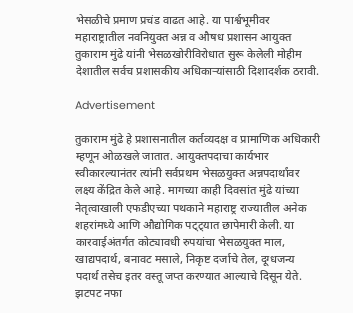भेसळीचे प्रमाण प्रचंड वाढत आहे. या पार्श्वभूमीवर महाराष्ट्रातील नवनियुक्त अन्न व औषध प्रशासन आयुक्त तुकाराम मुंढे यांनी भेसळखोरीविरोधात सुरू केलेली मोहीम देशातील सर्वच प्रशासकीय अधिकाऱ्यांसाठी दिशादर्शक ठरावी.

Advertisement

तुकाराम मुंढे हे प्रशासनातील कर्तव्यदक्ष व प्रामाणिक अधिकारी म्हणून ओळखले जातात. आयुक्तपदाचा कार्यभार स्वीकारल्यानंतर त्यांनी सर्वप्रथम भेसळयुक्त अन्नपदार्थांवर लक्ष्य केंद्रित केले आहे. मागच्या काही दिवसांत मुंढे यांच्या नेतृत्वाखाली एफडीएच्या पथकाने महाराष्ट्र राज्यातील अनेक शहरांमध्ये आणि औद्योगिक पट्ट्यात छापेमारी केली. या कारवाईअंतर्गत कोट्यावधी रुपयांचा भेसळयुक्त माल, खाद्यपदार्थ, बनावट मसाले, निकृष्ट दर्जाचे तेल, दूग्धजन्य पदार्थ तसेच इतर वस्तू जप्त करण्यात आल्याचे दिसून येते. झटपट नफा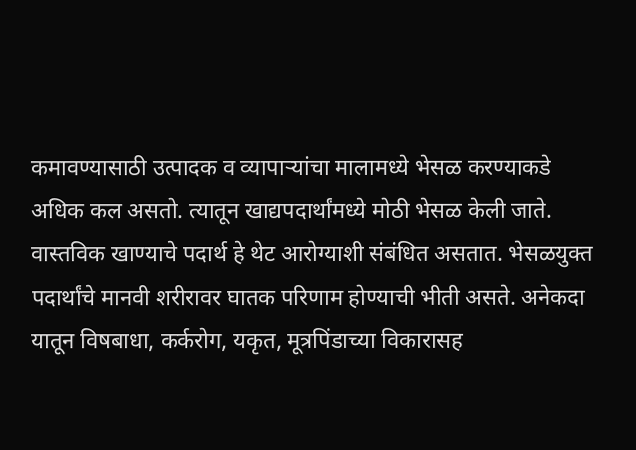कमावण्यासाठी उत्पादक व व्यापाऱ्यांचा मालामध्ये भेसळ करण्याकडे अधिक कल असतो. त्यातून खाद्यपदार्थांमध्ये मोठी भेसळ केली जाते. वास्तविक खाण्याचे पदार्थ हे थेट आरोग्याशी संबंधित असतात. भेसळयुक्त पदार्थांचे मानवी शरीरावर घातक परिणाम होण्याची भीती असते. अनेकदा यातून विषबाधा, कर्करोग, यकृत, मूत्रपिंडाच्या विकारासह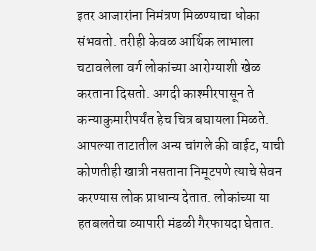इतर आजारांना निमंत्रण मिळण्याचा धोका संभवतो. तरीही केवळ आर्थिक लाभाला चटावलेला वर्ग लोकांच्या आरोग्याशी खेळ करताना दिसतो. अगदी काश्मीरपासून ते कन्याकुमारीपर्यंत हेच चित्र बघायला मिळते. आपल्या ताटातील अन्य चांगले की वाईट, याची कोणतीही खात्री नसताना निमूटपणे त्याचे सेवन करण्यास लोक प्राधान्य देतात. लोकांच्या या हतबलतेचा व्यापारी मंडळी गैरफायदा घेतात.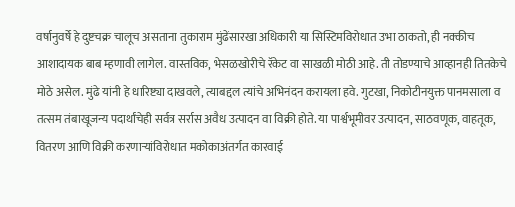वर्षानुवर्षे हे दुष्टचक्र चालूच असताना तुकाराम मुंढेंसारखा अधिकारी या सिस्टिमविरोधात उभा ठाकतो, ही नक्कीच आशादायक बाब म्हणावी लागेल. वास्तविक, भेसळखोरीचे रॅकेट वा साखळी मोठी आहे. ती तोडण्याचे आव्हानही तितकेचे मोठे असेल. मुंढे यांनी हे धारिष्ट्या दाखवले, त्याबद्दल त्यांचे अभिनंदन करायला हवे. गुटखा, निकोटीनयुक्त पानमसाला व तत्सम तंबाखूजन्य पदार्थांचेही सर्वत्र सर्रास अवैध उत्पादन वा विक्री होते. या पार्श्वभूमीवर उत्पादन, साठवणूक, वाहतूक, वितरण आणि विक्री करणाऱ्यांविरोधात मकोकाअंतर्गत कारवाई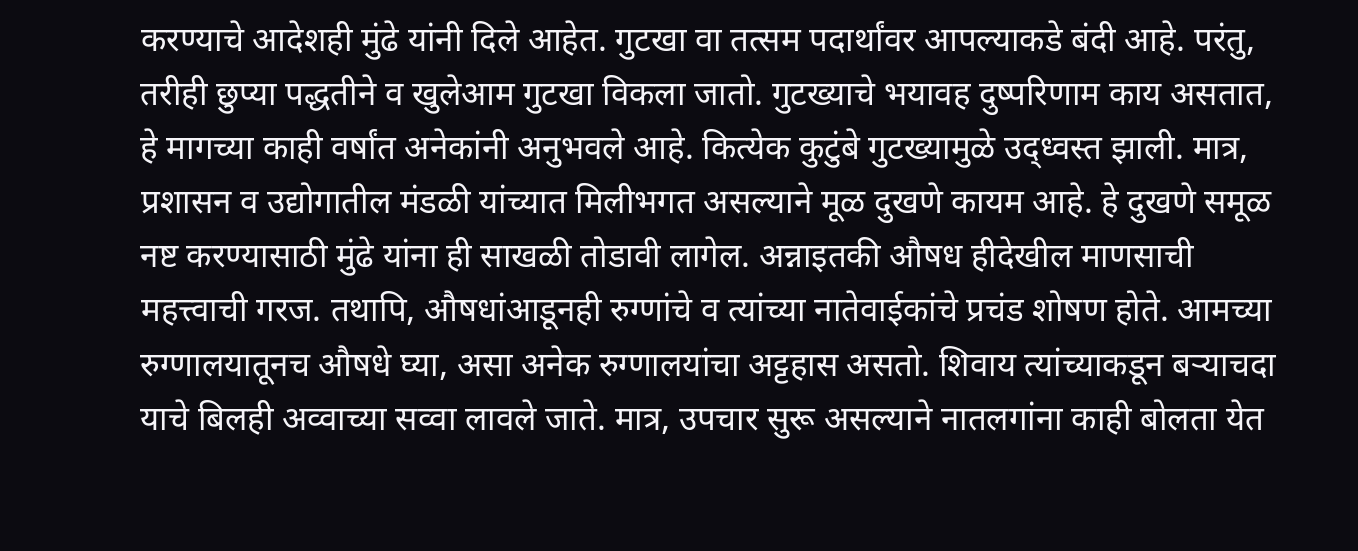करण्याचे आदेशही मुंढे यांनी दिले आहेत. गुटखा वा तत्सम पदार्थांवर आपल्याकडे बंदी आहे. परंतु, तरीही छुप्या पद्धतीने व खुलेआम गुटखा विकला जातो. गुटख्याचे भयावह दुष्परिणाम काय असतात, हे मागच्या काही वर्षांत अनेकांनी अनुभवले आहे. कित्येक कुटुंबे गुटख्यामुळे उद्ध्वस्त झाली. मात्र, प्रशासन व उद्योगातील मंडळी यांच्यात मिलीभगत असल्याने मूळ दुखणे कायम आहे. हे दुखणे समूळ नष्ट करण्यासाठी मुंढे यांना ही साखळी तोडावी लागेल. अन्नाइतकी औषध हीदेखील माणसाची महत्त्वाची गरज. तथापि, औषधांआडूनही रुग्णांचे व त्यांच्या नातेवाईकांचे प्रचंड शोषण होते. आमच्या रुग्णालयातूनच औषधे घ्या, असा अनेक रुग्णालयांचा अट्टहास असतो. शिवाय त्यांच्याकडून बऱ्याचदा याचे बिलही अव्वाच्या सव्वा लावले जाते. मात्र, उपचार सुरू असल्याने नातलगांना काही बोलता येत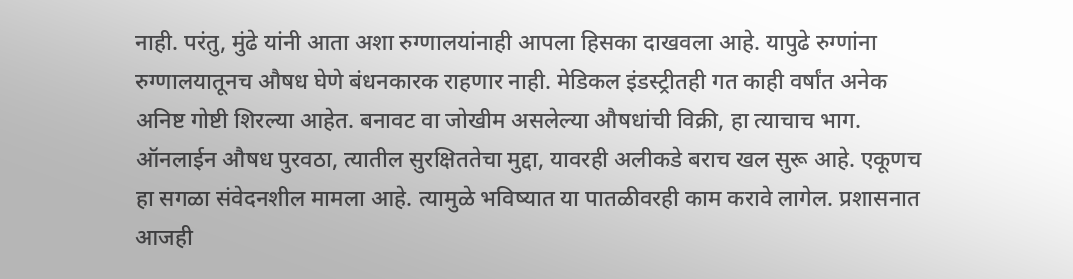नाही. परंतु, मुंढे यांनी आता अशा रुग्णालयांनाही आपला हिसका दाखवला आहे. यापुढे रुग्णांना रुग्णालयातूनच औषध घेणे बंधनकारक राहणार नाही. मेडिकल इंडस्ट्रीतही गत काही वर्षांत अनेक अनिष्ट गोष्टी शिरल्या आहेत. बनावट वा जोखीम असलेल्या औषधांची विक्री, हा त्याचाच भाग. ऑनलाईन औषध पुरवठा, त्यातील सुरक्षिततेचा मुद्दा, यावरही अलीकडे बराच खल सुरू आहे. एकूणच हा सगळा संवेदनशील मामला आहे. त्यामुळे भविष्यात या पातळीवरही काम करावे लागेल. प्रशासनात आजही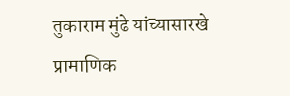तुकाराम मुंढे यांच्यासारखे प्रामाणिक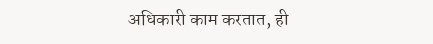अधिकारी काम करतात, ही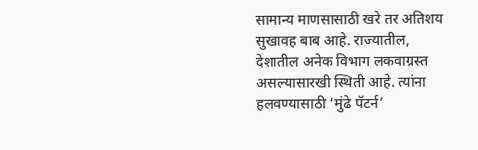सामान्य माणसासाठी खरे तर अतिशय सुखावह बाब आहे. राज्यातील, देशातील अनेक विभाग लकवाग्रस्त असल्यासारखी स्थिती आहे. त्यांना हलवण्यासाठी ‘मुंढे पॅटर्न’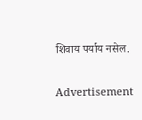शिवाय पर्याय नसेल.

Advertisement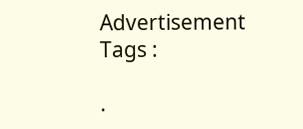Advertisement
Tags :

.